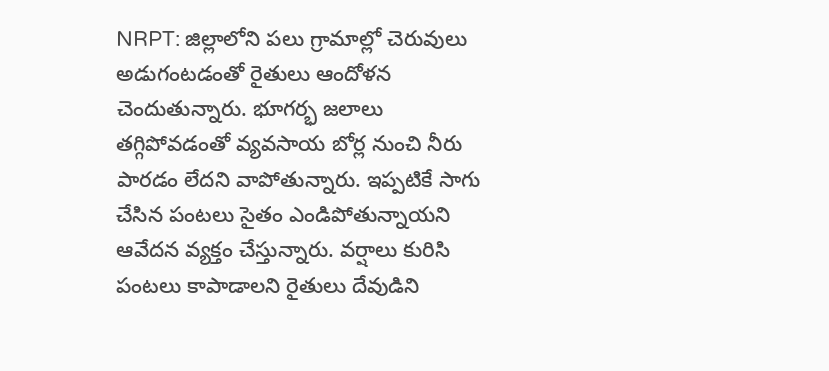NRPT: జిల్లాలోని పలు గ్రామాల్లో చెరువులు అడుగంటడంతో రైతులు ఆందోళన చెందుతున్నారు. భూగర్భ జలాలు తగ్గిపోవడంతో వ్యవసాయ బోర్ల నుంచి నీరు పారడం లేదని వాపోతున్నారు. ఇప్పటికే సాగు చేసిన పంటలు సైతం ఎండిపోతున్నాయని ఆవేదన వ్యక్తం చేస్తున్నారు. వర్షాలు కురిసి పంటలు కాపాడాలని రైతులు దేవుడిని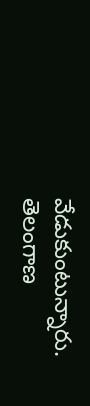వేడుకుంటున్నారు.
తెలంగాణ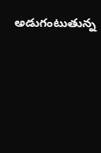అడుగంటుతున్న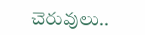చెరువులు..